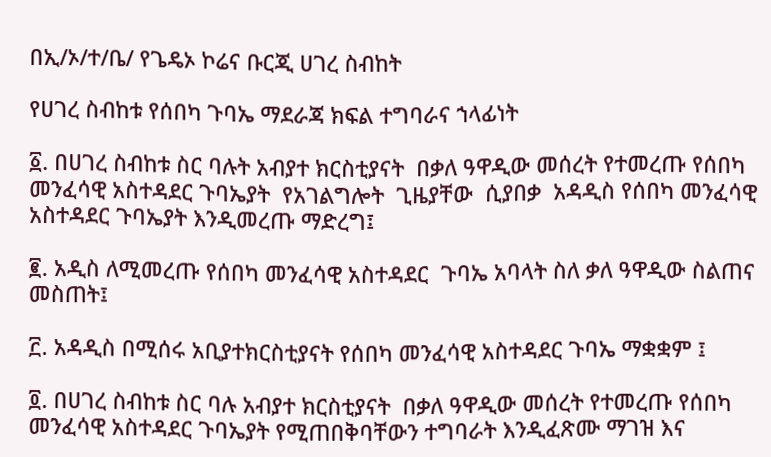በኢ/ኦ/ተ/ቤ/ የጌዴኦ ኮሬና ቡርጂ ሀገረ ስብከት

የሀገረ ስብከቱ የሰበካ ጉባኤ ማደራጃ ክፍል ተግባራና ኀላፊነት

፩. በሀገረ ስብከቱ ስር ባሉት አብያተ ክርስቲያናት  በቃለ ዓዋዲው መሰረት የተመረጡ የሰበካ መንፈሳዊ አስተዳደር ጉባኤያት  የአገልግሎት  ጊዜያቸው  ሲያበቃ  አዳዲስ የሰበካ መንፈሳዊ አስተዳደር ጉባኤያት እንዲመረጡ ማድረግ፤

፪. አዲስ ለሚመረጡ የሰበካ መንፈሳዊ አስተዳደር  ጉባኤ አባላት ስለ ቃለ ዓዋዲው ስልጠና መስጠት፤

፫. አዳዲስ በሚሰሩ አቢያተክርስቲያናት የሰበካ መንፈሳዊ አስተዳደር ጉባኤ ማቋቋም ፤

፬. በሀገረ ስብከቱ ስር ባሉ አብያተ ክርስቲያናት  በቃለ ዓዋዲው መሰረት የተመረጡ የሰበካ መንፈሳዊ አስተዳደር ጉባኤያት የሚጠበቅባቸውን ተግባራት እንዲፈጽሙ ማገዝ እና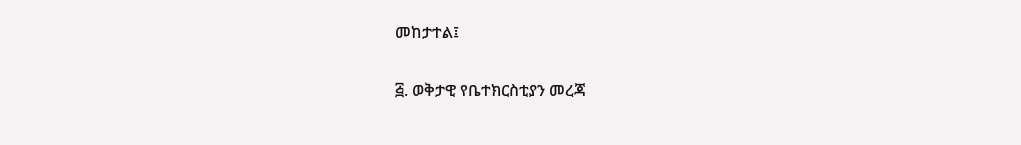መከታተል፤

፭. ወቅታዊ የቤተክርስቲያን መረጃ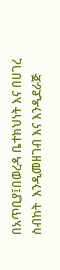በአጥቢያ፤በወረዳ ቤተክህነት እና በሀገረ ስብከት  እንዲመዘገብ እና እንዲደራጅ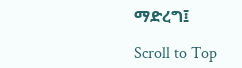ማድረግ፤

Scroll to Top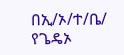በኢ/ኦ/ተ/ቤ/ የጌዴኦ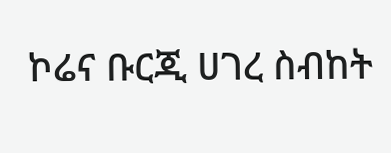ኮሬና ቡርጂ ሀገረ ስብከት